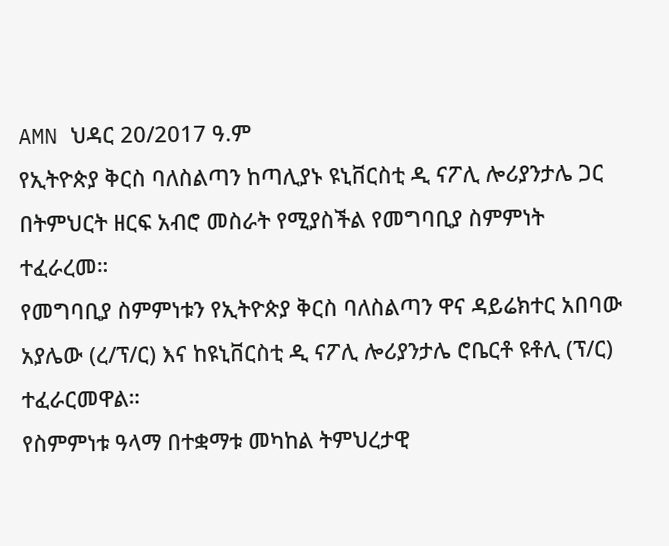AMN ህዳር 20/2017 ዓ.ም
የኢትዮጵያ ቅርስ ባለስልጣን ከጣሊያኑ ዩኒቨርስቲ ዲ ናፖሊ ሎሪያንታሌ ጋር በትምህርት ዘርፍ አብሮ መስራት የሚያስችል የመግባቢያ ስምምነት ተፈራረመ።
የመግባቢያ ስምምነቱን የኢትዮጵያ ቅርስ ባለስልጣን ዋና ዳይሬክተር አበባው አያሌው (ረ/ፕ/ር) እና ከዩኒቨርስቲ ዲ ናፖሊ ሎሪያንታሌ ሮቤርቶ ዩቶሊ (ፕ/ር) ተፈራርመዋል።
የስምምነቱ ዓላማ በተቋማቱ መካከል ትምህረታዊ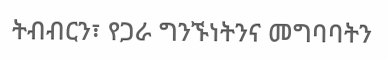ትብብርን፣ የጋራ ግንኙነትንና መግባባትን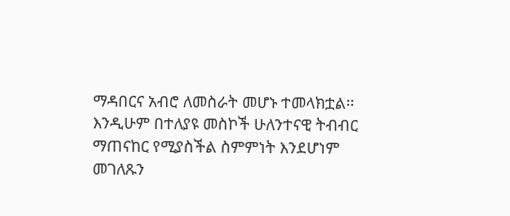ማዳበርና አብሮ ለመስራት መሆኑ ተመላክቷል፡፡
እንዲሁም በተለያዩ መስኮች ሁለንተናዊ ትብብር ማጠናከር የሚያስችል ስምምነት እንደሆነም መገለጹን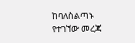ከባለስልጣኑ የተገኘው መረጃ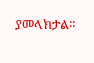ያመላክታል፡፡